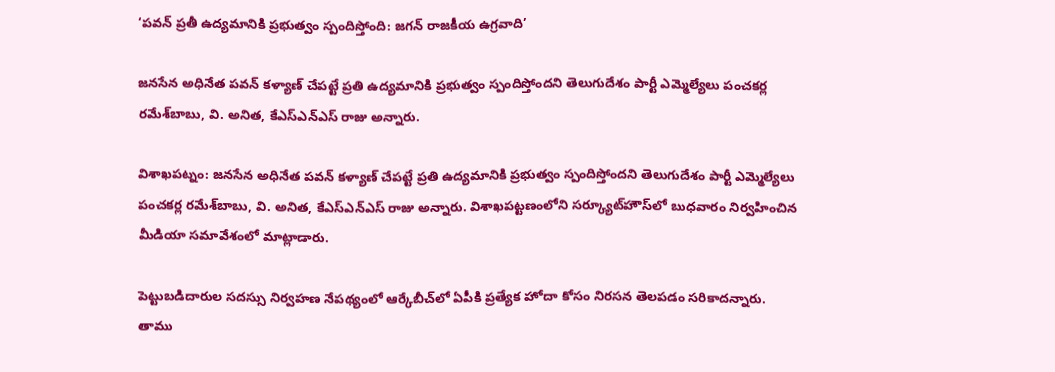‘పవన్ ప్రతీ ఉద్యమానికి ప్రభుత్వం స్పందిస్తోంది: జగన్ రాజకీయ ఉగ్రవాది’

జ‌న‌సేన అధినేత ప‌వ‌న్ క‌ళ్యాణ్ చేప‌ట్టే ప్ర‌తి ఉద్య‌మానికి ప్రభుత్వం స్పందిస్తోంద‌ని తెలుగుదేశం పార్టీ ఎమ్మెల్యేలు పంచ‌క‌ర్ల ర‌మేశ్‌బాబు, వి. అనిత‌, కేఎస్ఎన్ఎస్ రాజు అన్నారు.

విశాఖపట్నం: జ‌న‌సేన అధినేత ప‌వ‌న్ క‌ళ్యాణ్ చేప‌ట్టే ప్ర‌తి ఉద్య‌మానికి ప్రభుత్వం స్పందిస్తోంద‌ని తెలుగుదేశం పార్టీ ఎమ్మెల్యేలు పంచ‌క‌ర్ల ర‌మేశ్‌బాబు, వి. అనిత‌, కేఎస్ఎన్ఎస్ రాజు అన్నారు. విశాఖప‌ట్ట‌ణంలోని స‌ర్క్యూట్‌హౌస్‌లో బుధ‌వారం నిర్వ‌హించిన మీడియా స‌మావేశంలో మాట్లాడారు.

పెట్టుబ‌డిదారుల స‌ద‌స్సు నిర్వ‌హ‌ణ నేప‌థ్యంలో ఆర్కేబీచ్‌లో ఏపీకి ప్ర‌త్యేక హోదా కోసం నిర‌స‌న తెల‌ప‌డం స‌రికాద‌న్నారు. తాము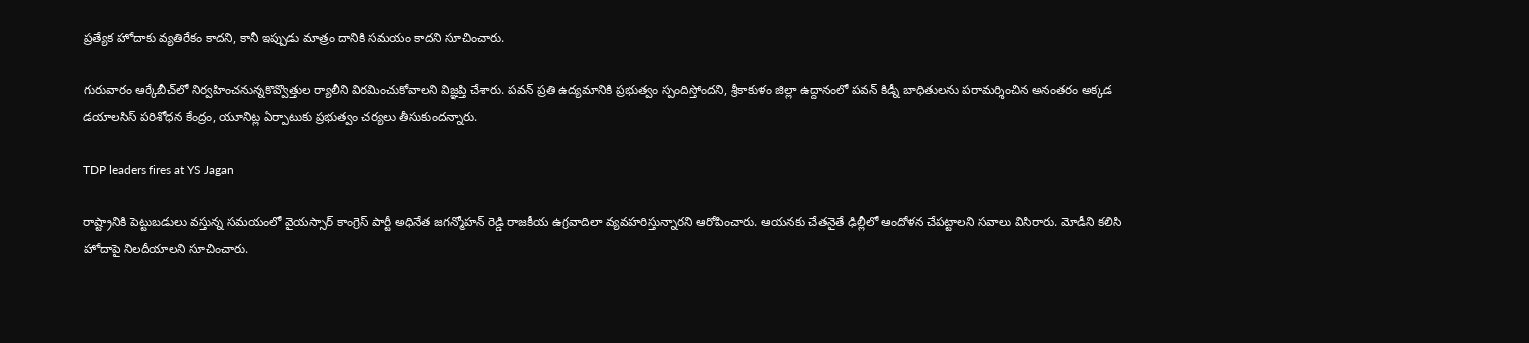ప్ర‌త్యేక హోదాకు వ్య‌తిరేకం కాద‌ని, కానీ ఇప్పుడు మాత్రం దానికి స‌మ‌యం కాద‌ని సూచించారు.

గురువారం ఆర్కేబీచ్‌లో నిర్వ‌హించ‌నున్న‌కొవ్వొత్తుల ర్యాలీని విర‌మించుకోవాల‌ని విజ్ఞ‌ప్తి చేశారు. ప‌వ‌న్ ప్ర‌తి ఉద్య‌మానికి ప్ర‌భుత్వం స్పందిస్తోంద‌ని, శ్రీ‌కాకుళం జిల్లా ఉద్దానంలో ప‌వ‌న్ కిడ్నీ బాధితుల‌ను ప‌రామ‌ర్శించిన అనంత‌రం అక్క‌డ డ‌యాల‌సిస్ పరిశోధ‌న కేంద్రం, యూనిట్ల ఏర్పాటుకు ప్ర‌భుత్వం చ‌ర్య‌లు తీసుకుంద‌న్నారు.

TDP leaders fires at YS Jagan

రాష్ట్రానికి పెట్టుబ‌డులు వ‌స్తున్న సమ‌యంలో వైయస్సార్ కాంగ్రెస్ పార్టీ అధినేత జ‌గ‌న్మోహన్ రెడ్డి రాజ‌కీయ ఉగ్ర‌వాదిలా వ్య‌వహరిస్తున్నార‌ని ఆరోపించారు. ఆయ‌న‌కు చేతనైతే ఢిల్లీలో ఆందోళ‌న చేప‌ట్టాల‌ని స‌వాలు విసిరారు. మోడీని క‌లిసి హోదాపై నిల‌దీయాల‌ని సూచించారు.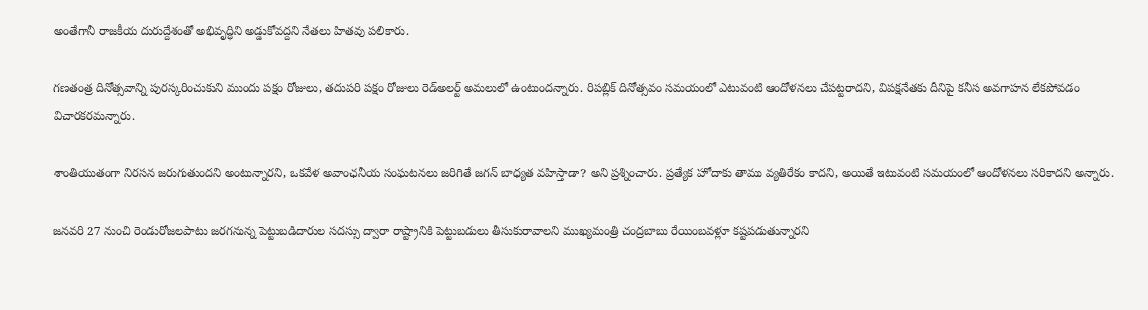అంతేగానీ రాజ‌కీయ దురుద్దేశంతో అభివృద్ధిని అడ్డుకోవ‌ద్ద‌ని నేత‌లు హిత‌వు ప‌లికారు.

గణతంత్ర దినోత్సవాన్ని పురస్కరించుకుని ముందు పక్షం రోజులు, తదుపరి పక్షం రోజులు రెడ్‌అలర్ట్‌ అమలులో ఉంటుందన్నారు. రిపబ్లిక్‌ దినోత్సవం సమయంలో ఎటువంటి ఆందోళనలు చేపట్టరాదని, విపక్షనేతకు దీనిపై కనీస అవగాహన లేకపోవడం విచారకరమన్నారు.

శాంతియుతంగా నిరసన జరుగుతుందని అంటున్నారని, ఒకవేళ అవాంఛనీయ సంఘటనలు జరిగితే జగన్‌ బాధ్యత వహిస్తాడా? అని ప్రశ్నించారు. ప్రత్యేక హోదాకు తాము వ్యతిరేకం కాదని, అయితే ఇటువంటి సమయంలో ఆందోళనలు సరికాదని అన్నారు.

జనవరి 27 నుంచి రెండురోజలపాటు జరగనున్న పెట్టుబడిదారుల సదస్సు ద్వారా రాష్ట్రానికి పెట్టుబడులు తీసుకురావాలని ముఖ్యమంత్రి చంద్రబాబు రేయింబవళ్లూ కష్టపడుతున్నారని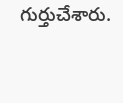గుర్తుచేశారు.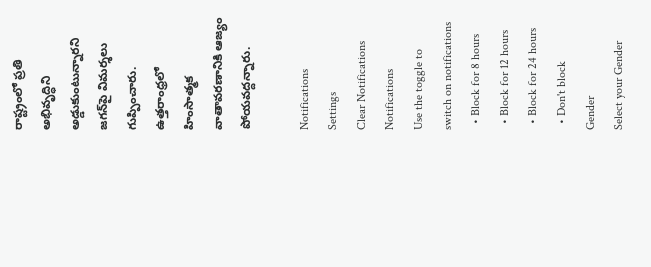రాష్ట్రంలో ప్రతి అభివృద్ధిని అడ్డుకుంటున్నారని జగన్‌పై విమర్శలు గుప్పించారు. ఉత్తరాంధ్రలో హింసాత్మక వాతావరణానికి ఆజ్యం పోయవద్దన్నారు.

Notifications
Settings
Clear Notifications
Notifications
Use the toggle to switch on notifications
  • Block for 8 hours
  • Block for 12 hours
  • Block for 24 hours
  • Don't block
Gender
Select your Gender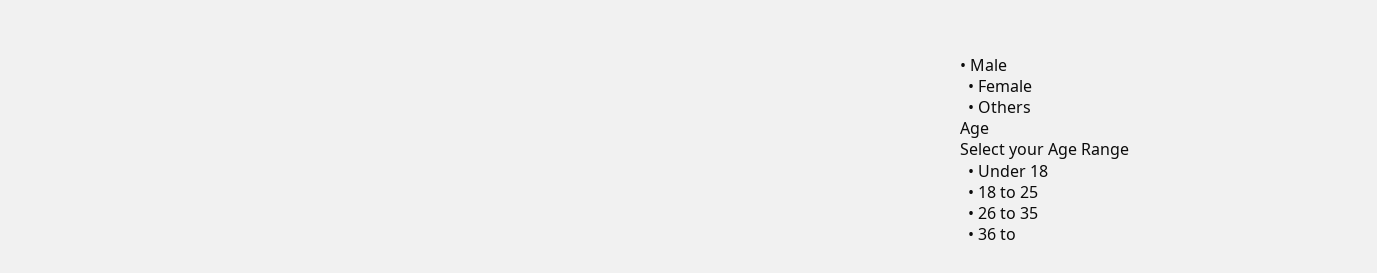• Male
  • Female
  • Others
Age
Select your Age Range
  • Under 18
  • 18 to 25
  • 26 to 35
  • 36 to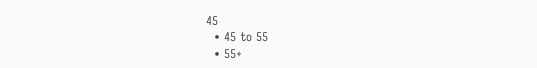45
  • 45 to 55
  • 55+